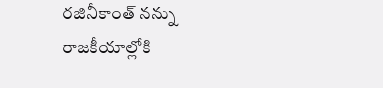రజినీకాంత్ నన్ను రాజకీయాల్లోకి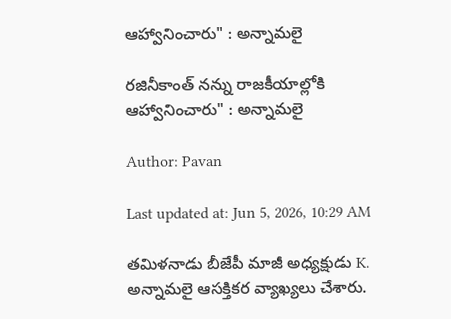ఆహ్వానించారు" : అన్నామలై

రజినీకాంత్ నన్ను రాజకీయాల్లోకి ఆహ్వానించారు" : అన్నామలై

Author: Pavan

Last updated at: Jun 5, 2026, 10:29 AM

తమిళనాడు బీజేపీ మాజీ అధ్యక్షుడు K. అన్నామలై ఆసక్తికర వ్యాఖ్యలు చేశారు.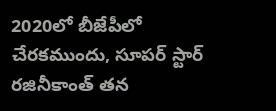2020లో బీజేపీలో చేరకముందు, సూపర్ స్టార్ రజినీకాంత్ తన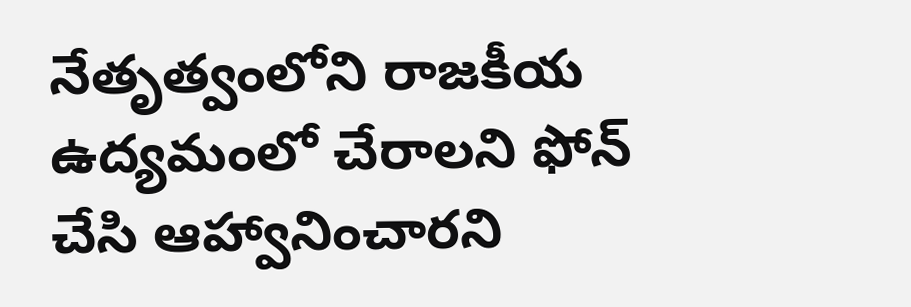నేతృత్వంలోని రాజకీయ ఉద్యమంలో చేరాలని ఫోన్ చేసి ఆహ్వానించారని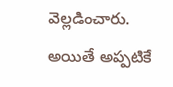వెల్లడించారు. అయితే అప్పటికే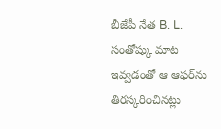బీజేపీ నేత B. L. సంతోష్కు మాట ఇవ్వడంతో ఆ ఆఫర్‌ను తిరస్కరించినట్లు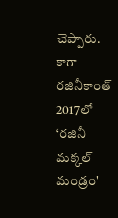చెప్పారు. కాగా రజినీకాంత్ 2017లో ‘రజినీ మక్కల్ మండ్రం'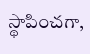స్థాపించగా,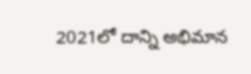2021లో దాన్ని అభిమాన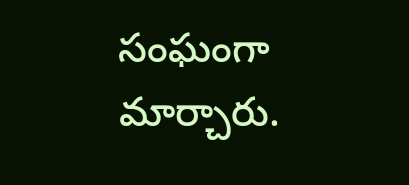సంఘంగా మార్చారు.